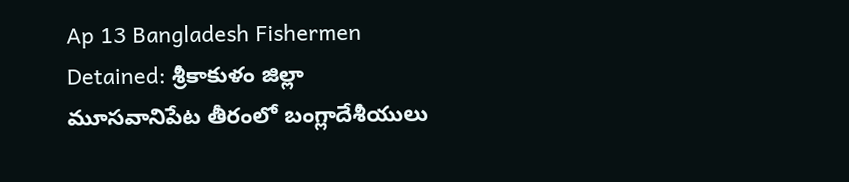Ap 13 Bangladesh Fishermen Detained: శ్రీకాకుళం జిల్లా మూసవానిపేట తీరంలో బంగ్లాదేశీయులు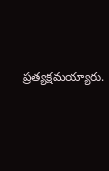ప్రత్యక్షమయ్యారు.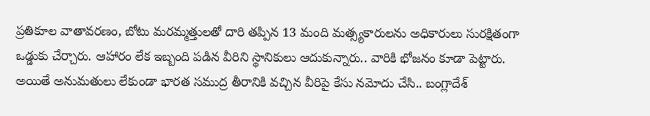ప్రతికూల వాతావరణం, బోటు మరమ్మత్తులతో దారి తప్పిన 13 మంది మత్స్యకారులను అధికారులు సురక్షితంగా ఒడ్డుకు చేర్చారు. ఆహారం లేక ఇబ్బంది పడిన వీరిని స్థానికులు ఆదుకున్నారు.. వారికి భోజనం కూడా పెట్టారు. అయితే అనుమతులు లేకుండా భారత సముద్ర తీరానికి వచ్చిన వీరిపై కేసు నమోదు చేసి.. బంగ్లాదేశ్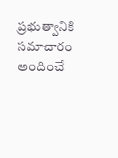ప్రభుత్వానికి సమాచారం అందించే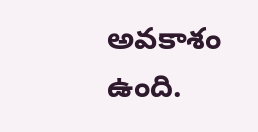అవకాశం ఉంది.